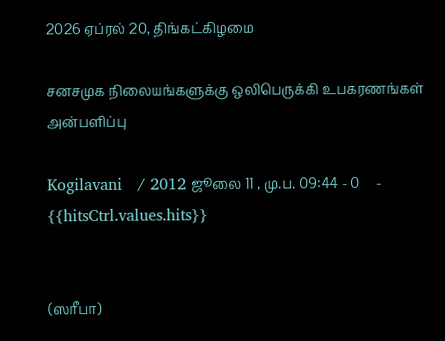2026 ஏப்ரல் 20, திங்கட்கிழமை

சனசமுக நிலையங்களுக்கு ஒலிபெருக்கி உபகரணங்கள் அன்பளிப்பு

Kogilavani   / 2012 ஜூலை 11 , மு.ப. 09:44 - 0     - {{hitsCtrl.values.hits}}


(ஸரீபா)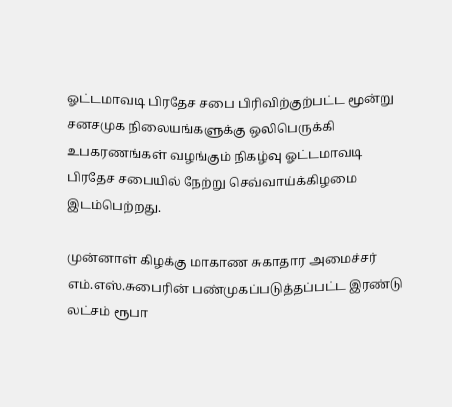ஓட்டமாவடி பிரதேச சபை பிரிவிற்குற்பட்ட மூன்று சனசமுக நிலையங்களுக்கு ஒலிபெருக்கி உபகரணங்கள் வழங்கும் நிகழ்வு ஓட்டமாவடி பிரதேச சபையில் நேற்று செவ்வாய்க்கிழமை இடம்பெற்றது.

முன்னாள் கிழக்கு மாகாண சுகாதார அமைச்சர் எம்.எஸ்.சுபைரின் பண்முகப்படுத்தப்பட்ட இரண்டு  லட்சம் ரூபா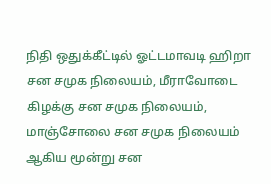நிதி ஒதுக்கீட்டில் ஓட்டமாவடி ஹிறா சன சமுக நிலையம், மீராவோடை கிழக்கு சன சமுக நிலையம், மாஞ்சோலை சன சமுக நிலையம் ஆகிய மூன்று சன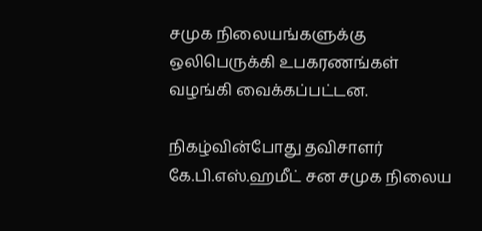சமுக நிலையங்களுக்கு ஒலிபெருக்கி உபகரணங்கள் வழங்கி வைக்கப்பட்டன.

நிகழ்வின்போது தவிசாளர் கே.பி.எஸ்.ஹமீட் சன சமுக நிலைய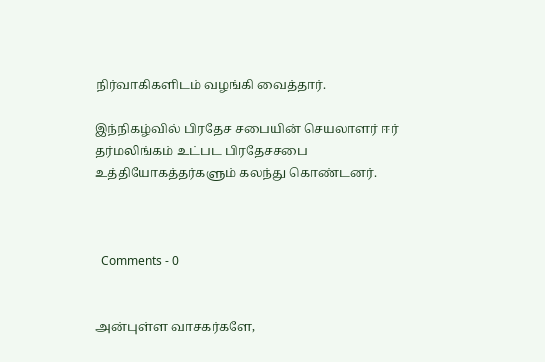நிர்வாகிகளிடம் வழங்கி வைத்தார்.

இந்நிகழ்வில் பிரதேச சபையின் செயலாளர் ஈர் தர்மலிங்கம் உட்பட பிரதேசசபை உத்தியோகத்தர்களும் கலந்து கொண்டனர்.



  Comments - 0


அன்புள்ள வாசகர்களே,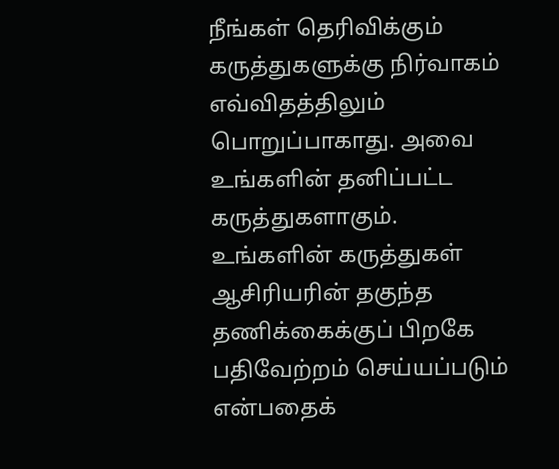நீங்கள் தெரிவிக்கும் கருத்துகளுக்கு நிர்வாகம் எவ்விதத்திலும் பொறுப்பாகாது. அவை உங்களின் தனிப்பட்ட கருத்துகளாகும். உங்களின் கருத்துகள் ஆசிரியரின் தகுந்த தணிக்கைக்குப் பிறகே பதிவேற்றம் செய்யப்படும் என்பதைக்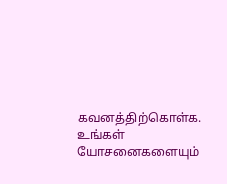கவனத்திற்கொள்க. உங்கள் யோசனைகளையும்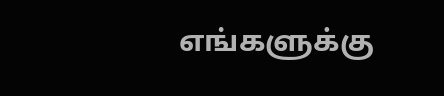எங்களுக்கு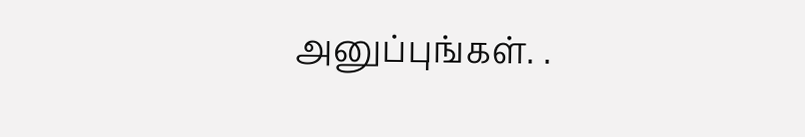அனுப்புங்கள். .